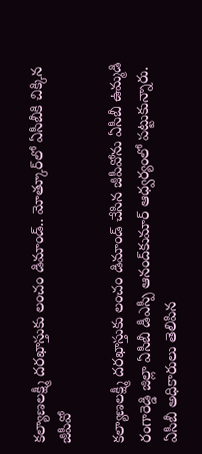కల్యాణలక్ష్మీ దరఖాస్తుకు లంచం డిమాండ్‌.. మోత్కూర్‌లో ఏసీబీకి చిక్కిన జీపీవో

కల్యాణలక్ష్మీ దరఖాస్తుకు లంచం డిమాండ్‌ చేసిన జీపీవోను ఏసీబీ ఉమ్మడి రంగారెడ్డి జిల్లా ఏసీబీ డీఎస్పీ ఆనంద్‌కుమార్‌ ఆధ్వర్యంలో పట్టుకున్నారు. ఏసీబీ అధికారులు తెలిపిన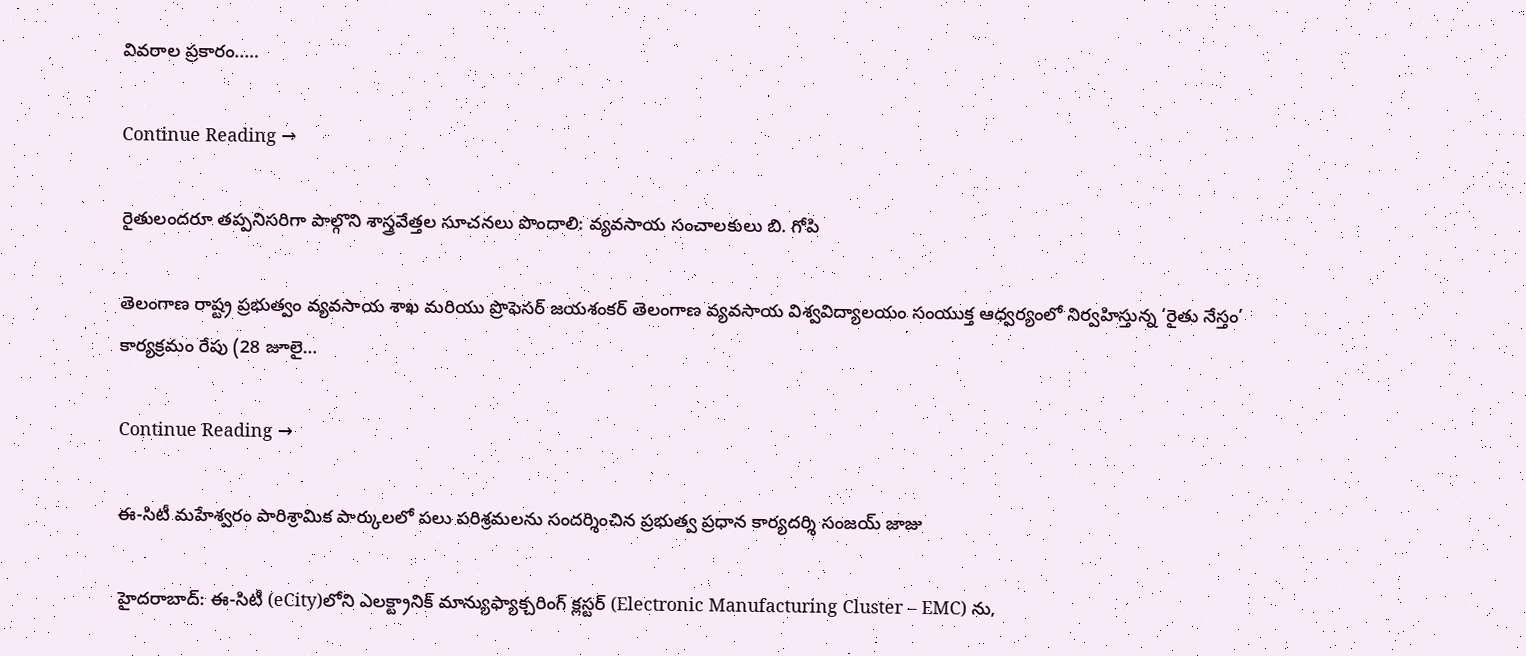వివరాల ప్రకారం..…

Continue Reading →

రైతులందరూ తప్పనిసరిగా పాల్గొని శాస్త్రవేత్తల సూచనలు పొందాలి: వ్యవసాయ సంచాలకులు బి. గోపి

తెలంగాణ రాష్ట్ర ప్రభుత్వం వ్యవసాయ శాఖ మరియు ప్రొఫెసర్ జయశంకర్ తెలంగాణ వ్యవసాయ విశ్వవిద్యాలయం సంయుక్త ఆధ్వర్యంలో నిర్వహిస్తున్న ‘రైతు నేస్తం’ కార్యక్రమం రేపు (28 జూలై…

Continue Reading →

ఈ-సిటీ మహేశ్వరం పారిశ్రామిక పార్కులలో పలు పరిశ్రమలను సందర్శించిన ప్రభుత్వ ప్రధాన కార్యదర్శి సంజయ్ జాజు

హైదరాబాద్: ఈ-సిటీ (eCity)లోని ఎలక్ట్రానిక్ మాన్యుఫ్యాక్చరింగ్ క్లస్టర్ (Electronic Manufacturing Cluster – EMC) ను,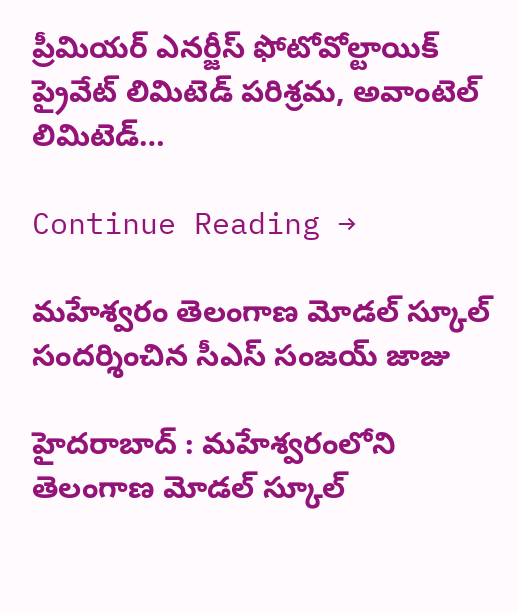ప్రీమియర్ ఎనర్జీస్ ఫోటోవోల్టాయిక్ ప్రైవేట్ లిమిటెడ్ పరిశ్రమ, అవాంటెల్ లిమిటెడ్…

Continue Reading →

మహేశ్వరం తెలంగాణ మోడల్ స్కూల్ సందర్శించిన సీఎస్ సంజయ్ జాజు

హైదరాబాద్ : మహేశ్వరంలోని తెలంగాణ మోడల్ స్కూల్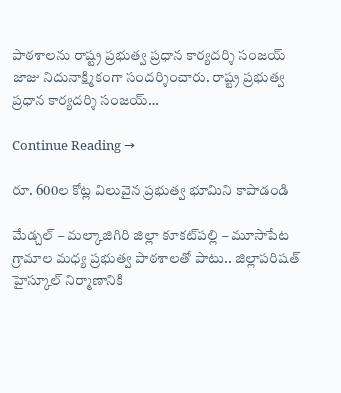పాఠశాలను రాష్ట్ర ప్రభుత్వ ప్రధాన కార్యదర్శి సంజయ్ జాజు నిదునాక్ష్మికంగా సందర్శించారు. రాష్ట్ర ప్రభుత్వ ప్రధాన కార్యదర్శి సంజయ్…

Continue Reading →

రూ. 600ల కోట్ల విలువైన ప్ర‌భుత్వ భూమిని కాపాడండి

మేడ్చ‌ల్ – మ‌ల్కాజిగిరి జిల్లా కూక‌ట్‌ప‌ల్లి – మూసాపేట గ్రామాల మ‌ధ్య ప్ర‌భుత్వ పాఠ‌శాల‌తో పాటు.. జిల్లాప‌రిషత్ హైస్కూల్ నిర్మాణానికి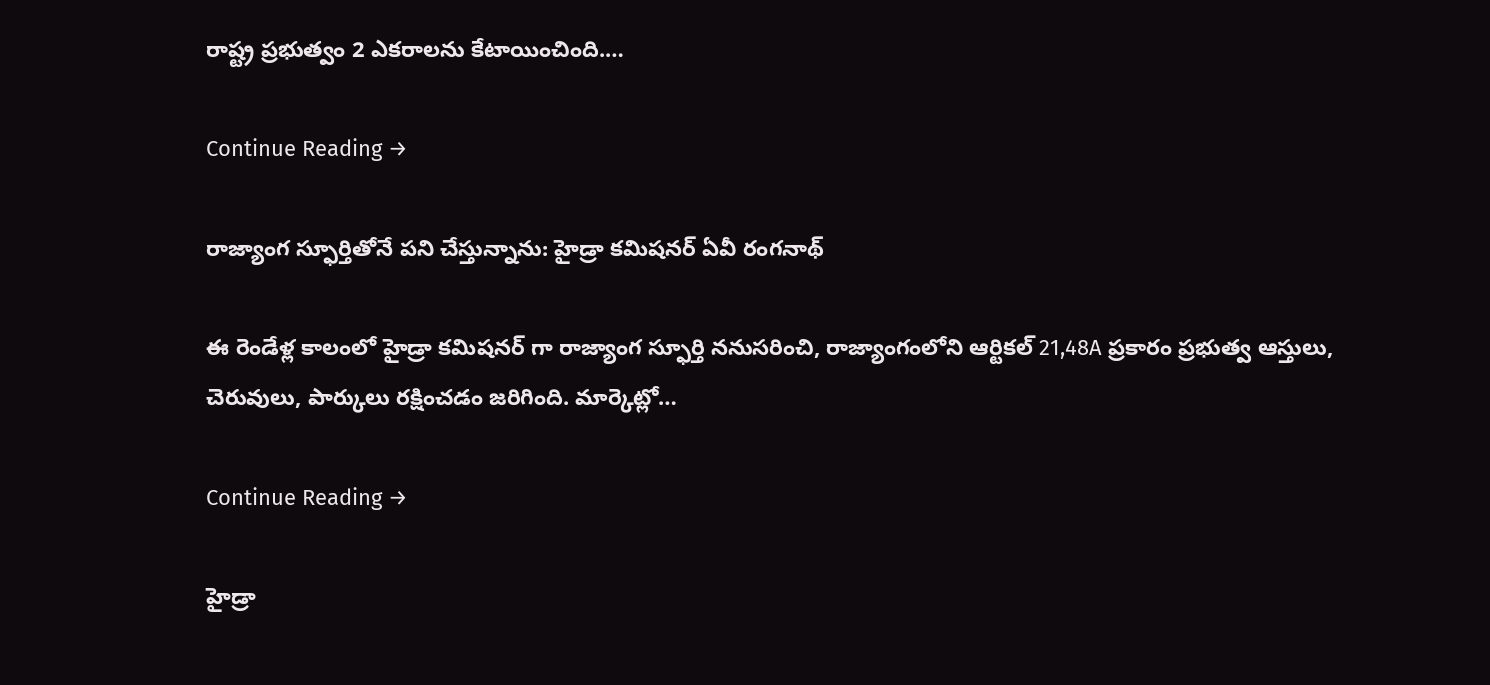రాష్ట్ర ప్ర‌భుత్వం 2 ఎక‌రాల‌ను కేటాయించింది.…

Continue Reading →

రాజ్యాంగ స్ఫూర్తితోనే ప‌ని చేస్తున్నాను: హైడ్రా క‌మిష‌న‌ర్ ఏవీ రంగ‌నాథ్

ఈ రెండేళ్ల కాలంలో హైడ్రా కమిషనర్ గా రాజ్యాంగ స్ఫూర్తి ననుసరించి, రాజ్యాంగంలోని ఆర్టికల్ 21,48A ప్రకారం ప్రభుత్వ ఆస్తులు, చెరువులు, పార్కులు రక్షించడం జరిగింది. మార్కెట్లో…

Continue Reading →

హైడ్రా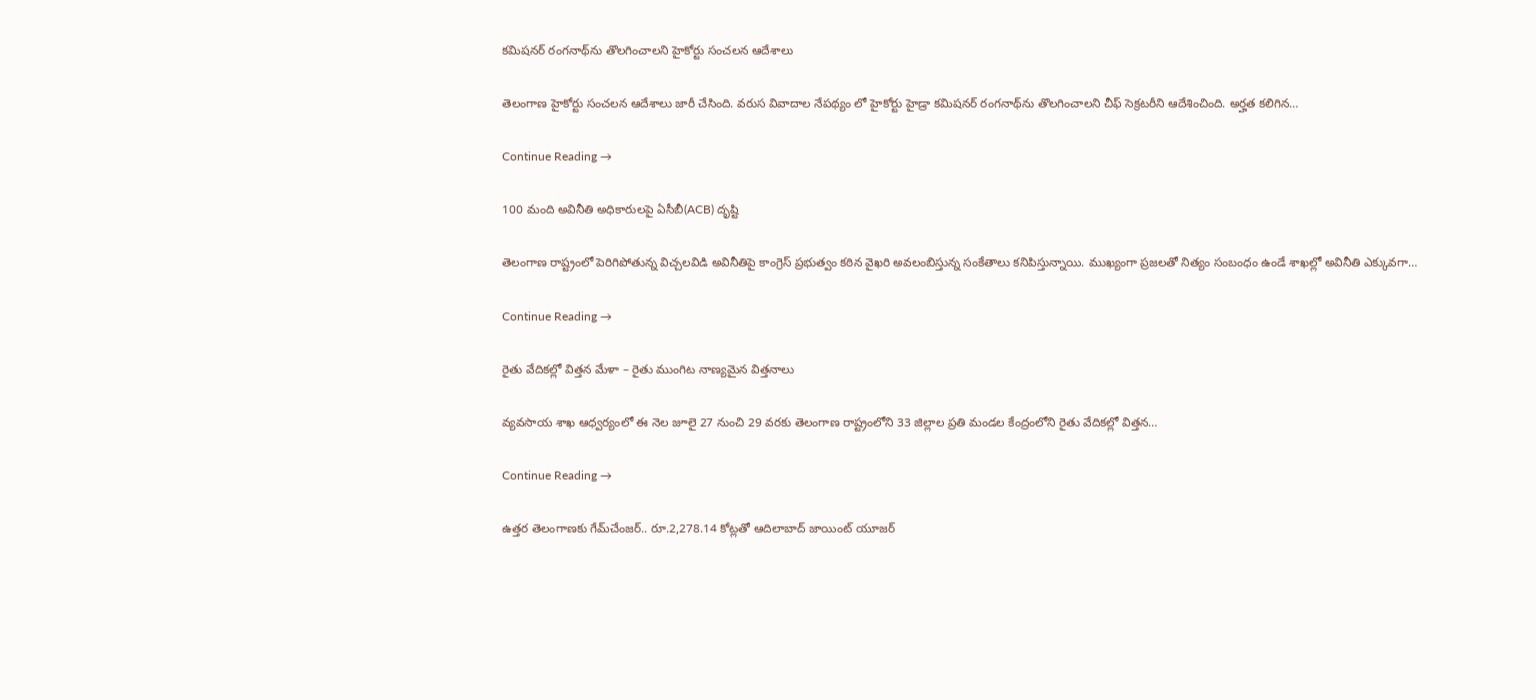కమిషనర్‌ రంగనాథ్‌ను తొలగించాలని హైకోర్టు సంచలన ఆదేశాలు

తెలంగాణ హైకోర్టు సంచలన ఆదేశాలు జారీ చేసింది. వరుస వివాదాల నేపథ్యం లో హైకోర్టు హైడ్రా కమిషనర్‌ రంగనాథ్‌ను తొలగించాలని చీఫ్‌ సెక్రటరీని ఆదేశించింది. అర్హత కలిగిన…

Continue Reading →

100 మంది అవినీతి అధికారులపై ఏసీబీ(ACB) దృష్టి

తెలంగాణ రాష్ట్రంలో పెరిగిపోతున్న విచ్చలవిడి అవినీతిపై కాంగ్రెస్ ప్రభుత్వం కఠిన వైఖరి అవలంబిస్తున్న సంకేతాలు కనిపిస్తున్నాయి. ముఖ్యంగా ప్రజలతో నిత్యం సంబంధం ఉండే శాఖల్లో అవినీతి ఎక్కువగా…

Continue Reading →

రైతు వేదికల్లో విత్తన మేళా – రైతు ముంగిట నాణ్యమైన విత్తనాలు

వ్యవసాయ శాఖ ఆధ్వర్యంలో ఈ నెల జూలై 27 నుంచి 29 వరకు తెలంగాణ రాష్ట్రంలోని 33 జిల్లాల ప్రతి మండల కేంద్రంలోని రైతు వేదికల్లో విత్తన…

Continue Reading →

ఉత్తర తెలంగాణకు గేమ్‌చేంజర్.. రూ.2,278.14 కోట్లతో ఆదిలాబాద్ జాయింట్ యూజర్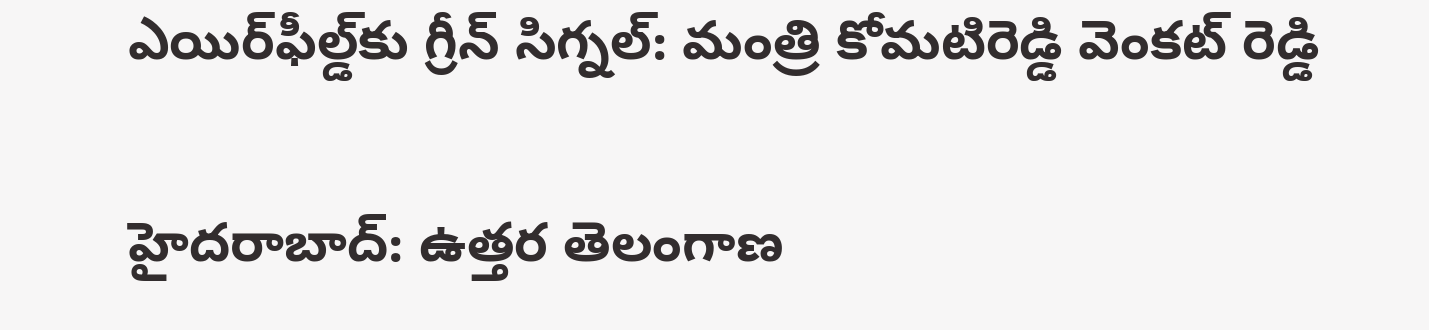ఎయిర్‌ఫీల్డ్‌కు గ్రీన్ సిగ్నల్: మంత్రి కోమటిరెడ్డి వెంకట్ రెడ్డి

హైదరాబాద్: ఉత్తర తెలంగాణ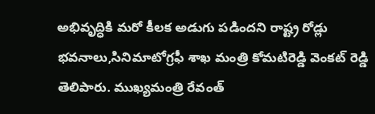అభివృద్ధికి మరో కీలక అడుగు పడిందని రాష్ట్ర రోడ్లు భవనాలు,సినిమాటోగ్రఫీ శాఖ మంత్రి కోమటిరెడ్డి వెంకట్ రెడ్డి తెలిపారు. ముఖ్యమంత్రి రేవంత్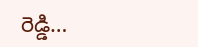రెడ్డి…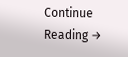Continue Reading →